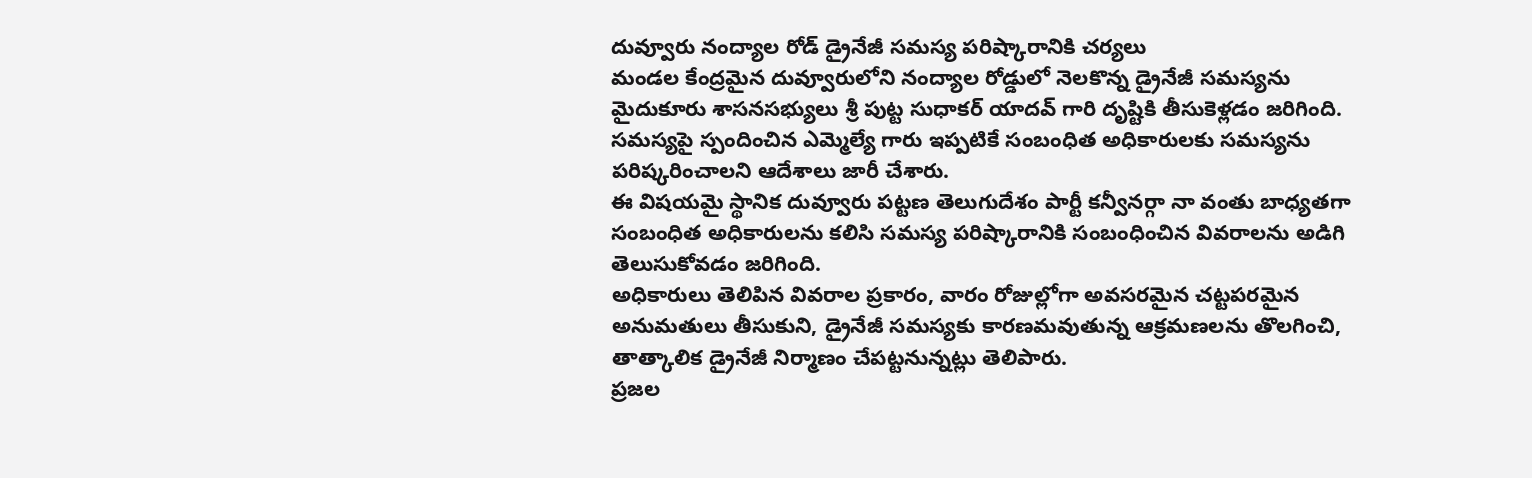దువ్వూరు నంద్యాల రోడ్ డ్రైనేజీ సమస్య పరిష్కారానికి చర్యలు
మండల కేంద్రమైన దువ్వూరులోని నంద్యాల రోడ్డులో నెలకొన్న డ్రైనేజీ సమస్యను మైదుకూరు శాసనసభ్యులు శ్రీ పుట్ట సుధాకర్ యాదవ్ గారి దృష్టికి తీసుకెళ్లడం జరిగింది. సమస్యపై స్పందించిన ఎమ్మెల్యే గారు ఇప్పటికే సంబంధిత అధికారులకు సమస్యను పరిష్కరించాలని ఆదేశాలు జారీ చేశారు.
ఈ విషయమై స్థానిక దువ్వూరు పట్టణ తెలుగుదేశం పార్టీ కన్వీనర్గా నా వంతు బాధ్యతగా సంబంధిత అధికారులను కలిసి సమస్య పరిష్కారానికి సంబంధించిన వివరాలను అడిగి తెలుసుకోవడం జరిగింది.
అధికారులు తెలిపిన వివరాల ప్రకారం, వారం రోజుల్లోగా అవసరమైన చట్టపరమైన అనుమతులు తీసుకుని, డ్రైనేజీ సమస్యకు కారణమవుతున్న ఆక్రమణలను తొలగించి, తాత్కాలిక డ్రైనేజీ నిర్మాణం చేపట్టనున్నట్లు తెలిపారు.
ప్రజల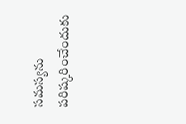సమస్యను పరిష్కరించేందుకు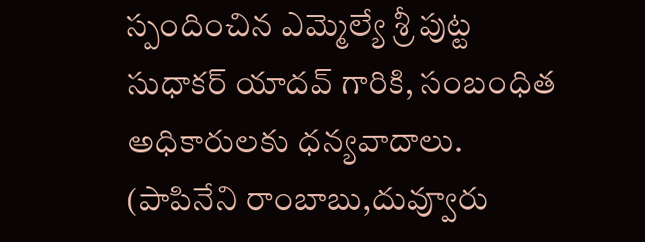స్పందించిన ఎమ్మెల్యే శ్రీ పుట్ట సుధాకర్ యాదవ్ గారికి, సంబంధిత అధికారులకు ధన్యవాదాలు.
(పాపినేని రాంబాబు,దువ్వూరు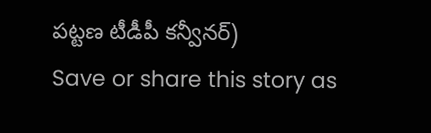పట్టణ టీడీపీ కన్వీనర్)
Save or share this story as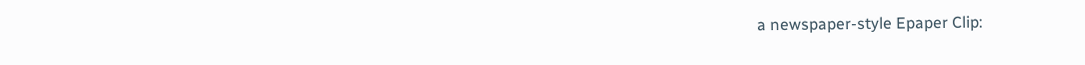a newspaper-style Epaper Clip: